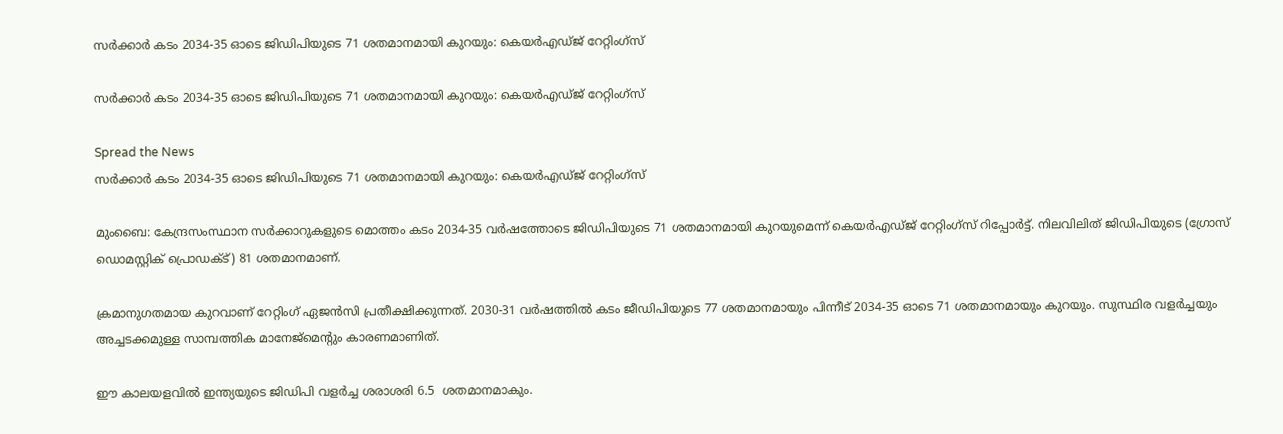സര്‍ക്കാര്‍ കടം 2034-35 ഓടെ ജിഡിപിയുടെ 71 ശതമാനമായി കുറയും: കെയര്‍എഡ്ജ് റേറ്റിംഗ്‌സ്

സര്‍ക്കാര്‍ കടം 2034-35 ഓടെ ജിഡിപിയുടെ 71 ശതമാനമായി കുറയും: കെയര്‍എഡ്ജ് റേറ്റിംഗ്‌സ്

Spread the News
സര്‍ക്കാര്‍ കടം 2034-35 ഓടെ ജിഡിപിയുടെ 71 ശതമാനമായി കുറയും: കെയര്‍എഡ്ജ് റേറ്റിംഗ്‌സ്

മുംബൈ: കേന്ദ്രസംസ്ഥാന സര്‍ക്കാറുകളുടെ മൊത്തം കടം 2034-35 വര്‍ഷത്തോടെ ജിഡിപിയുടെ 71 ശതമാനമായി കുറയുമെന്ന് കെയര്‍എഡ്ജ് റേറ്റിംഗ്‌സ് റിപ്പോര്‍ട്ട്. നിലവിലിത് ജിഡിപിയുടെ (ഗ്രോസ് ഡൊമസ്റ്റിക് പ്രൊഡക്ട്) 81 ശതമാനമാണ്.

ക്രമാനുഗതമായ കുറവാണ് റേറ്റിംഗ് ഏജന്‍സി പ്രതീക്ഷിക്കുന്നത്. 2030-31 വര്‍ഷത്തില്‍ കടം ജീഡിപിയുടെ 77 ശതമാനമായും പിന്നീട് 2034-35 ഓടെ 71 ശതമാനമായും കുറയും. സുസ്ഥിര വളര്‍ച്ചയും അച്ചടക്കമുള്ള സാമ്പത്തിക മാനേജ്‌മെന്റും കാരണമാണിത്.

ഈ കാലയളവില്‍ ഇന്ത്യയുടെ ജിഡിപി വളര്‍ച്ച ശരാശരി 6.5  ശതമാനമാകും.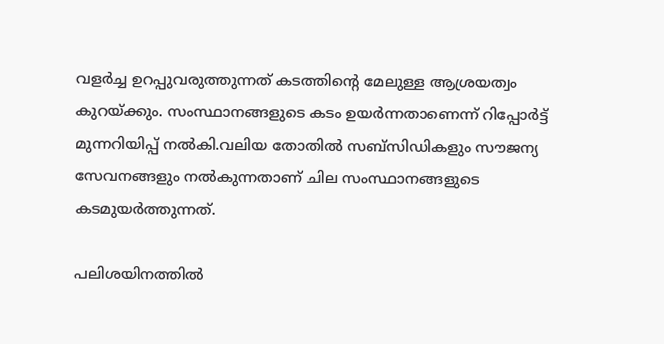വളര്‍ച്ച ഉറപ്പുവരുത്തുന്നത് കടത്തിന്റെ മേലുള്ള ആശ്രയത്വം കുറയ്ക്കും. സംസ്ഥാനങ്ങളുടെ കടം ഉയര്‍ന്നതാണെന്ന് റിപ്പോര്‍ട്ട് മുന്നറിയിപ്പ് നല്‍കി.വലിയ തോതില്‍ സബ്‌സിഡികളും സൗജന്യ സേവനങ്ങളും നല്‍കുന്നതാണ് ചില സംസ്ഥാനങ്ങളുടെ കടമുയര്‍ത്തുന്നത്.

പലിശയിനത്തില്‍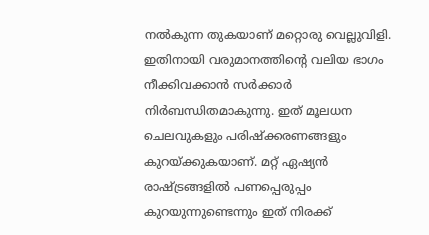നല്‍കുന്ന തുകയാണ് മറ്റൊരു വെല്ലുവിളി. ഇതിനായി വരുമാനത്തിന്റെ വലിയ ഭാഗം നീക്കിവക്കാന്‍ സര്‍ക്കാര്‍ നിര്‍ബന്ധിതമാകുന്നു. ഇത് മൂലധന ചെലവുകളും പരിഷ്‌ക്കരണങ്ങളും കുറയ്ക്കുകയാണ്. മറ്റ് ഏഷ്യന്‍ രാഷ്ട്രങ്ങളില്‍ പണപ്പെരുപ്പം കുറയുന്നുണ്ടെന്നും ഇത് നിരക്ക്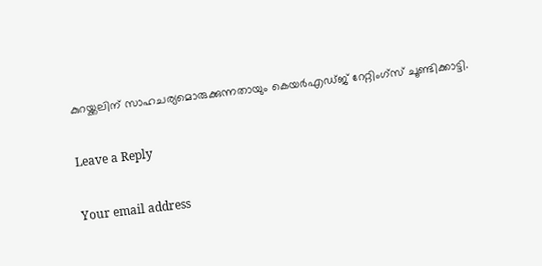കുറയ്ക്കലിന് സാഹചര്യമൊരുക്കുന്നതായും കെയര്‍എഡ്ജ് റേറ്റിംഗ്‌സ് ചൂണ്ടിക്കാട്ടി.

Leave a Reply

Your email address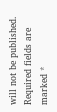will not be published. Required fields are marked *